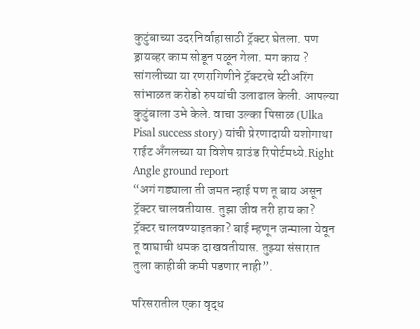कुटुंबाच्या उदरनिर्वाहासाठी ट्रॅक्टर घेतला. पण ड्रायव्हर काम सोडून पळून गेला. मग काय ? सांगलीच्या या रणरागिणीने ट्रॅक्टरचे स्टीअरिंग सांभाळत करोडो रुपयांची उलाढाल केली. आपल्या कुटुंबाला उभे केले. वाचा उल्का पिसाळ (Ulka Pisal success story) यांची प्रेरणादायी यशोगाथा राईट अँगलच्या या विशेष ग्राउंड रिपोर्टमध्ये.Right Angle ground report
“अगं गड्याला ती जमत न्हाई पण तू बाय असून ट्रॅक्टर चालवतीयास. तुझा जीव तरी हाय का? ट्रॅक्टर चालवण्याइतका? बाई म्हणून जन्माला येवून तू वाघाची धमक दाखवतीयास. तुझ्या संसारात तुला काहीबी कमी पडणार नाही”.

परिसरातील एका वृद्ध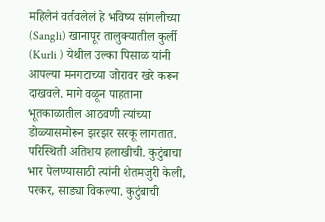महिलेनं वर्तवलेलं हे भविष्य सांगलीच्या (Sangli) खानापूर तालुक्यातील कुर्ली (Kurli ) येथील उल्का पिसाळ यांनी आपल्या मनगटाच्या जोरावर खरे करून दाखवले. मागे वळून पाहताना भूतकाळातील आठवणी त्यांच्या डोळ्यासमोरून झरझर सरकू लागतात. परिस्थिती अतिशय हलाखीची. कुटुंबाचा भार पेलण्यासाठी त्यांनी शेतमजुरी केली, परकर, साड्या विकल्या. कुटुंबाची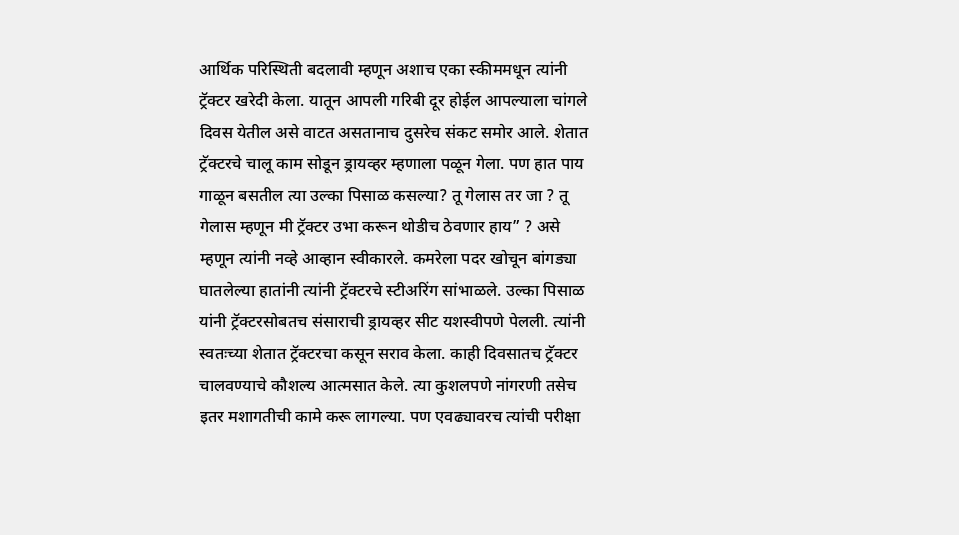आर्थिक परिस्थिती बदलावी म्हणून अशाच एका स्कीममधून त्यांनी ट्रॅक्टर खरेदी केला. यातून आपली गरिबी दूर होईल आपल्याला चांगले दिवस येतील असे वाटत असतानाच दुसरेच संकट समोर आले. शेतात ट्रॅक्टरचे चालू काम सोडून ड्रायव्हर म्हणाला पळून गेला. पण हात पाय गाळून बसतील त्या उल्का पिसाळ कसल्या? तू गेलास तर जा ? तू गेलास म्हणून मी ट्रॅक्टर उभा करून थोडीच ठेवणार हाय” ? असे म्हणून त्यांनी नव्हे आव्हान स्वीकारले. कमरेला पदर खोचून बांगड्या घातलेल्या हातांनी त्यांनी ट्रॅक्टरचे स्टीअरिंग सांभाळले. उल्का पिसाळ यांनी ट्रॅक्टरसोबतच संसाराची ड्रायव्हर सीट यशस्वीपणे पेलली. त्यांनी स्वतःच्या शेतात ट्रॅक्टरचा कसून सराव केला. काही दिवसातच ट्रॅक्टर चालवण्याचे कौशल्य आत्मसात केले. त्या कुशलपणे नांगरणी तसेच इतर मशागतीची कामे करू लागल्या. पण एवढ्यावरच त्यांची परीक्षा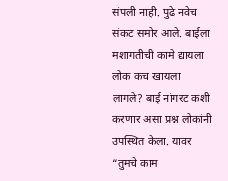संपली नाही. पुढे नवेच संकट समोर आले. बाईला मशागतीची कामे द्यायला लोक कच खायला लागले? बाई नांगरट कशी करणार असा प्रश्न लोकांनी उपस्थित केला. यावर “तुमचे काम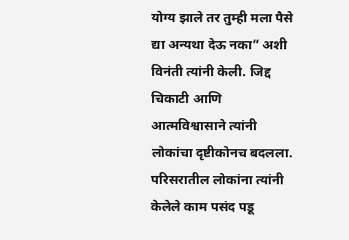योग्य झाले तर तुम्ही मला पैसे द्या अन्यथा देऊ नका” अशी विनंती त्यांनी केली. जिद्द चिकाटी आणि आत्मविश्वासाने त्यांनी लोकांचा दृष्टीकोनच बदलला. परिसरातील लोकांना त्यांनी केलेले काम पसंद पडू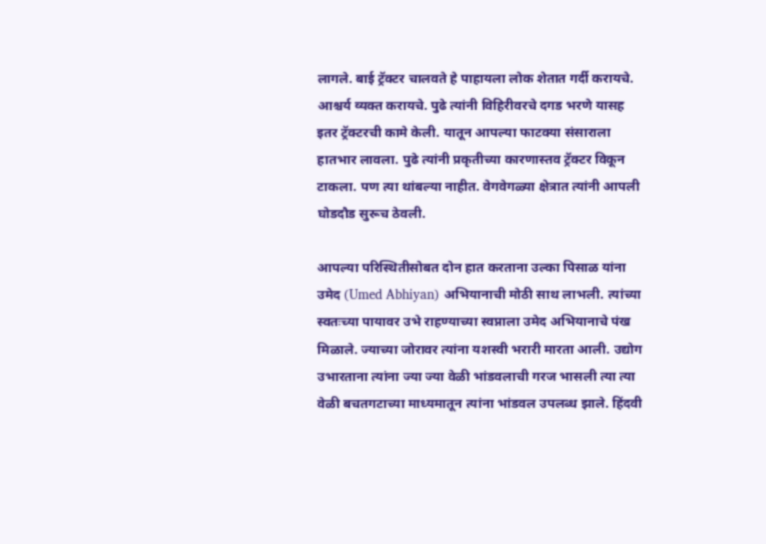लागले. बाई ट्रॅक्टर चालवते हे पाहायला लोक शेतात गर्दी करायचे. आश्चर्य व्यक्त करायचे. पुढे त्यांनी विहिरीवरचे दगड भरणे यासह इतर ट्रॅक्टरची कामे केली. यातून आपल्या फाटक्या संसाराला हातभार लावला. पुढे त्यांनी प्रकृतीच्या कारणास्तव ट्रॅक्टर विकून टाकला. पण त्या थांबल्या नाहीत. वेगवेगळ्या क्षेत्रात त्यांनी आपली घोडदौड सुरूच ठेवली.

आपल्या परिस्थितीसोबत दोन हात करताना उल्का पिसाळ यांना उमेद (Umed Abhiyan) अभियानाची मोठी साथ लाभली. त्यांच्या स्वतःच्या पायावर उभे राहण्याच्या स्वप्नाला उमेद अभियानाचे पंख मिळाले. ज्याच्या जोरावर त्यांना यशस्वी भरारी मारता आली. उद्योग उभारताना त्यांना ज्या ज्या वेळी भांडवलाची गरज भासली त्या त्या वेळी बचतगटाच्या माध्यमातून त्यांना भांडवल उपलब्ध झाले. हिंदवी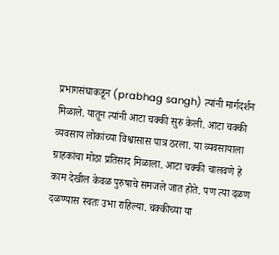प्रभागसंघाकडून (prabhag sangh) त्यांनी मार्गदर्शन मिळाले. यातून त्यांनी आटा चक्की सुरु केली. आटा चक्की व्यवसाय लोकांच्या विश्वासास पात्र ठरला. या व्यवसायाला ग्राहकांचा मोठा प्रतिसाद मिळाला. आटा चक्की चालवणे हे काम देखील केवळ पुरुषाचे समजले जात होते. पण त्या दळण दळण्यास स्वतः उभा राहिल्या. चक्कीच्या या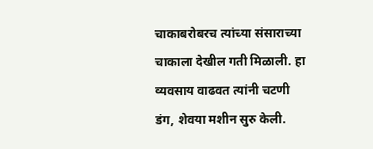चाकाबरोबरच त्यांच्या संसाराच्या चाकाला देखील गती मिळाली. हा व्यवसाय वाढवत त्यांनी चटणी डंग, शेवया मशीन सुरु केली.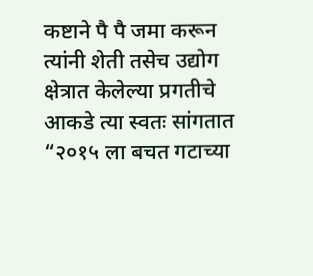कष्टाने पै पै जमा करून त्यांनी शेती तसेच उद्योग क्षेत्रात केलेल्या प्रगतीचे आकडे त्या स्वतः सांगतात “२०१५ ला बचत गटाच्या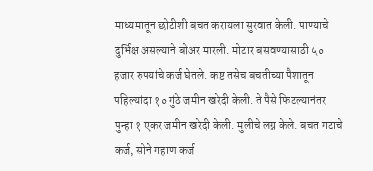माध्यमातून छोटीशी बचत करायला सुरवात केली. पाण्याचे दुर्भिक्ष असल्याने बोअर मारली. मोटार बसवण्यासाठी ५० हजार रुपयांचे कर्ज घेतले. कष्ट तसेच बचतीच्या पैशातून पहिल्यांदा १० गुंठे जमीन खरेदी केली. ते पैसे फिटल्यानंतर पुन्हा १ एकर जमीन खरेदी केली. मुलीचे लग्न केले. बचत गटाचे कर्ज, सोने गहाण कर्ज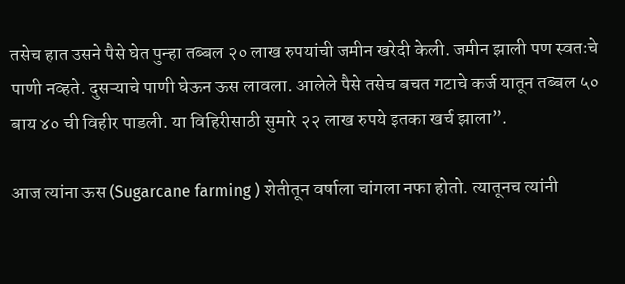तसेच हात उसने पैसे घेत पुन्हा तब्बल २० लाख रुपयांची जमीन खरेदी केली. जमीन झाली पण स्वतःचे पाणी नव्हते. दुसऱ्याचे पाणी घेऊन ऊस लावला. आलेले पैसे तसेच बचत गटाचे कर्ज यातून तब्बल ५० बाय ४० ची विहीर पाडली. या विहिरीसाठी सुमारे २२ लाख रुपये इतका खर्च झाला”.

आज त्यांना ऊस (Sugarcane farming ) शेतीतून वर्षाला चांगला नफा होतो. त्यातूनच त्यांनी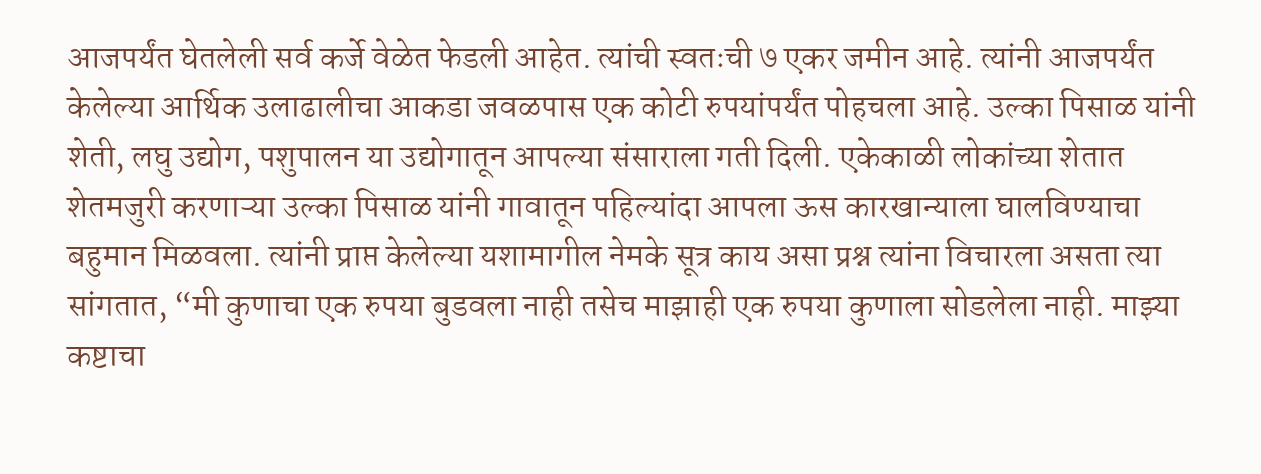आजपर्यंत घेतलेली सर्व कर्जे वेळेत फेडली आहेत. त्यांची स्वतःची ७ एकर जमीन आहे. त्यांनी आजपर्यंत केलेल्या आर्थिक उलाढालीचा आकडा जवळपास एक कोटी रुपयांपर्यंत पोहचला आहे. उल्का पिसाळ यांनी शेती, लघु उद्योग, पशुपालन या उद्योगातून आपल्या संसाराला गती दिली. एकेकाळी लोकांच्या शेतात शेतमजुरी करणाऱ्या उल्का पिसाळ यांनी गावातून पहिल्यांदा आपला ऊस कारखान्याला घालविण्याचा बहुमान मिळवला. त्यांनी प्राप्त केलेल्या यशामागील नेमके सूत्र काय असा प्रश्न त्यांना विचारला असता त्या सांगतात, “मी कुणाचा एक रुपया बुडवला नाही तसेच माझाही एक रुपया कुणाला सोडलेला नाही. माझ्या कष्टाचा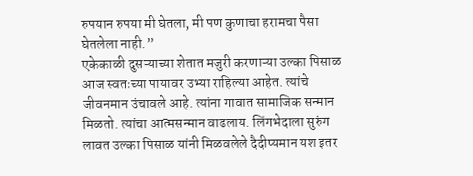रुपयान रुपया मी घेतला, मी पण कुणाचा हरामचा पैसा घेतलेला नाही.”
एकेकाळी दुसऱ्याच्या शेतात मजुरी करणाऱ्या उल्का पिसाळ आज स्वतःच्या पायावर उभ्या राहिल्या आहेत. त्यांचे जीवनमान उंचावले आहे. त्यांना गावात सामाजिक सन्मान मिळतो. त्यांचा आत्मसन्मान वाढलाय. लिंगभेदाला सुरुंग लावत उल्का पिसाळ यांनी मिळवलेले दैदीप्यमान यश इतर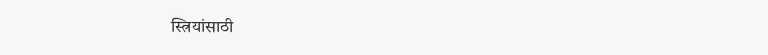स्त्रियांसाठी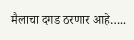मैलाचा दगड ठरणार आहे…..